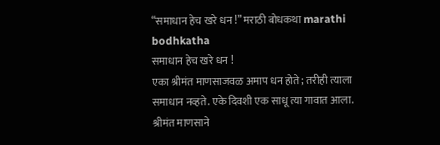“समाधान हेच खरे धन !” मराठी बोधकथा marathi bodhkatha
समाधान हेच खरे धन !
एका श्रीमंत माणसाजवळ अमाप धन होते; तरीही त्याला समाधान नव्हते. एके दिवशी एक साधू त्या गावात आला. श्रीमंत माणसाने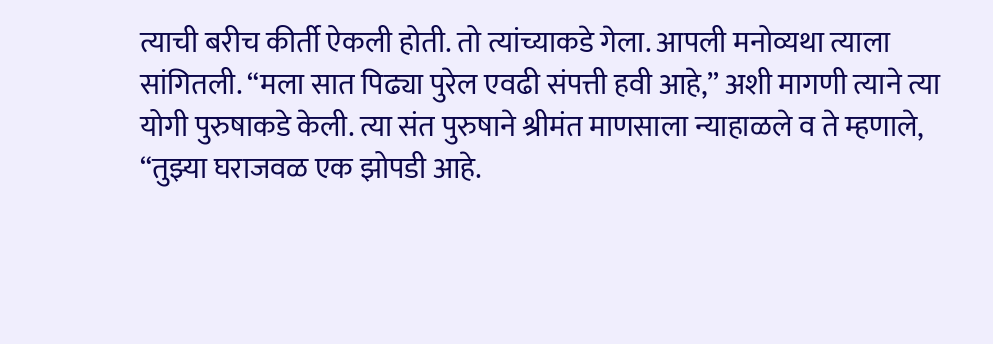त्याची बरीच कीर्ती ऐकली होती. तो त्यांच्याकडे गेला. आपली मनोव्यथा त्याला सांगितली. “मला सात पिढ्या पुरेल एवढी संपत्ती हवी आहे,” अशी मागणी त्याने त्या योगी पुरुषाकडे केली. त्या संत पुरुषाने श्रीमंत माणसाला न्याहाळले व ते म्हणाले, “तुझ्या घराजवळ एक झोपडी आहे.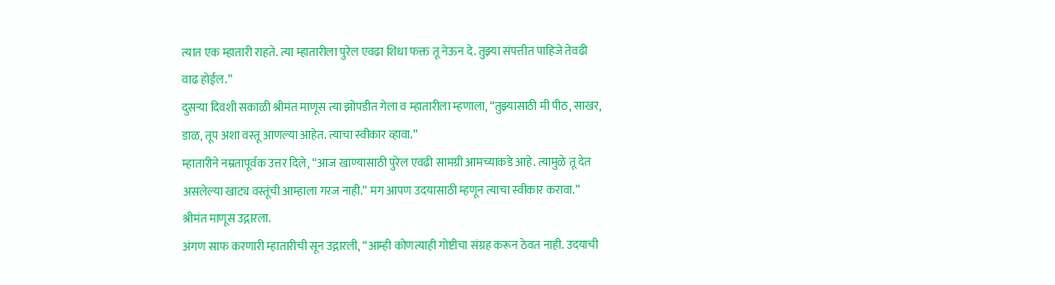त्यात एक म्हातारी राहते. त्या म्हातारीला पुरेल एवढा शिधा फक्त तू नेऊन दे. तुझ्या संपत्तीत पाहिजे तेवढी वाढ होईल.”
दुसऱ्या दिवशी सकाळी श्रीमंत माणूस त्या झोपडीत गेला व म्हातारीला म्हणाला, “तुझ्यासाठी मी पीठ, साखर, डाळ, तूप अशा वस्तू आणल्या आहेत. त्याचा स्वीकार व्हावा.”
म्हातारीने नम्रतापूर्वक उत्तर दिले, “आज खाण्यासाठी पुरेल एवढी सामग्री आमच्याकडे आहे. त्यामुळे तू देत असलेल्या खाट्य वस्तूंची आम्हाला गरज नाही.” मग आपण उदयासाठी म्हणून त्याचा स्वीकार करावा.” श्रीमंत माणूस उद्गारला.
अंगण साफ करणारी म्हातारीची सून उद्गारली, “आम्ही कोणत्याही गोष्टीचा संग्रह करून ठेवत नाही. उदयाची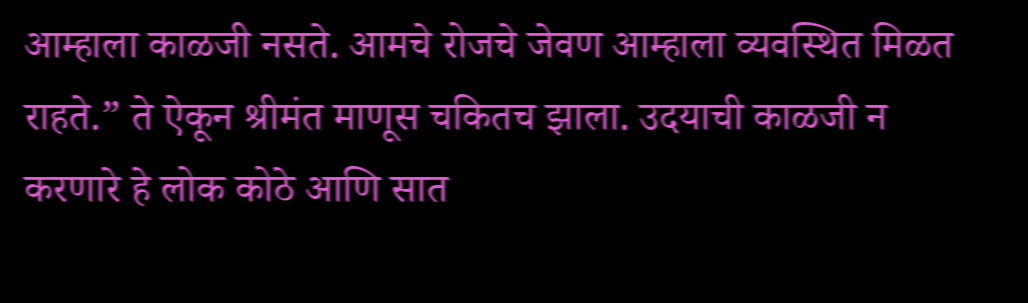आम्हाला काळजी नसते. आमचे रोजचे जेवण आम्हाला व्यवस्थित मिळत राहते.” ते ऐकून श्रीमंत माणूस चकितच झाला. उदयाची काळजी न करणारे हे लोक कोठे आणि सात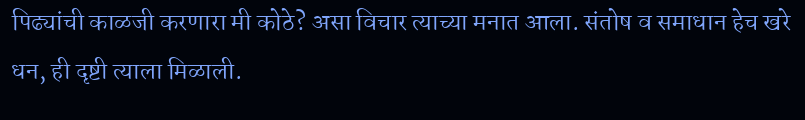पिढ्यांची काळजी करणारा मी कोठे? असा विचार त्याच्या मनात आला. संतोष व समाधान हेच खरे धन, ही दृष्टी त्याला मिळाली.